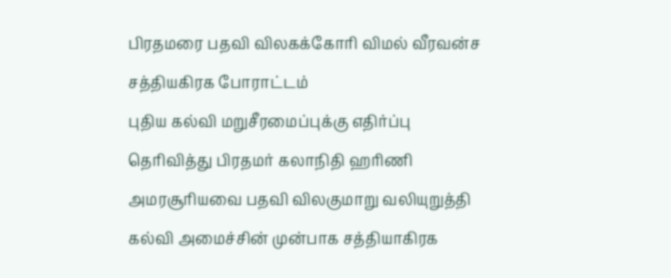பிரதமரை பதவி விலகக்கோரி விமல் வீரவன்ச சத்தியகிரக போராட்டம்
புதிய கல்வி மறுசீரமைப்புக்கு எதிர்ப்பு தெரிவித்து பிரதமர் கலாநிதி ஹரிணி அமரசூரியவை பதவி விலகுமாறு வலியுறுத்தி கல்வி அமைச்சின் முன்பாக சத்தியாகிரக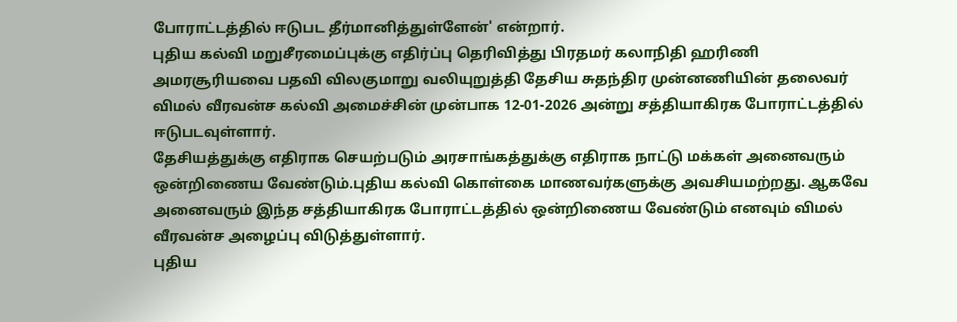போராட்டத்தில் ஈடுபட தீர்மானித்துள்ளேன்' என்றார்.
புதிய கல்வி மறுசீரமைப்புக்கு எதிர்ப்பு தெரிவித்து பிரதமர் கலாநிதி ஹரிணி அமரசூரியவை பதவி விலகுமாறு வலியுறுத்தி தேசிய சுதந்திர முன்னணியின் தலைவர் விமல் வீரவன்ச கல்வி அமைச்சின் முன்பாக 12-01-2026 அன்று சத்தியாகிரக போராட்டத்தில் ஈடுபடவுள்ளார்.
தேசியத்துக்கு எதிராக செயற்படும் அரசாங்கத்துக்கு எதிராக நாட்டு மக்கள் அனைவரும் ஒன்றிணைய வேண்டும்.புதிய கல்வி கொள்கை மாணவர்களுக்கு அவசியமற்றது. ஆகவே அனைவரும் இந்த சத்தியாகிரக போராட்டத்தில் ஒன்றிணைய வேண்டும் எனவும் விமல் வீரவன்ச அழைப்பு விடுத்துள்ளார்.
புதிய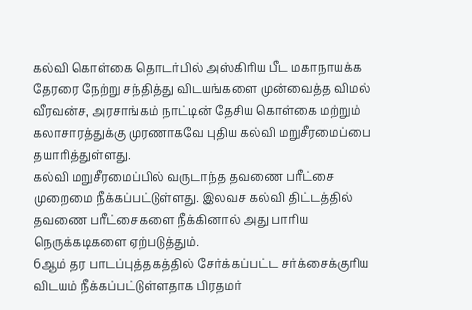கல்வி கொள்கை தொடர்பில் அஸ்கிரிய பீட மகாநாயக்க தேரரை நேற்று சந்தித்து விடயங்களை முன்வைத்த விமல் வீரவன்ச, அரசாங்கம் நாட்டின் தேசிய கொள்கை மற்றும் கலாசாரத்துக்கு முரணாகவே புதிய கல்வி மறுசீரமைப்பை தயாரித்துள்ளது.
கல்வி மறுசீரமைப்பில் வருடாந்த தவணை பரீட்சை முறைமை நீக்கப்பட்டுள்ளது. இலவச கல்வி திட்டத்தில் தவணை பரீட்சைகளை நீக்கினால் அது பாரிய நெருக்கடிகளை ஏற்படுத்தும்.
6ஆம் தர பாடப்புத்தகத்தில் சேர்க்கப்பட்ட சர்க்சைக்குரிய விடயம் நீக்கப்பட்டுள்ளதாக பிரதமர்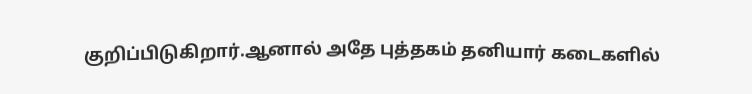குறிப்பிடுகிறார்.ஆனால் அதே புத்தகம் தனியார் கடைகளில்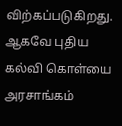விற்கப்படுகிறது. ஆகவே புதிய கல்வி கொள்யை அரசாங்கம்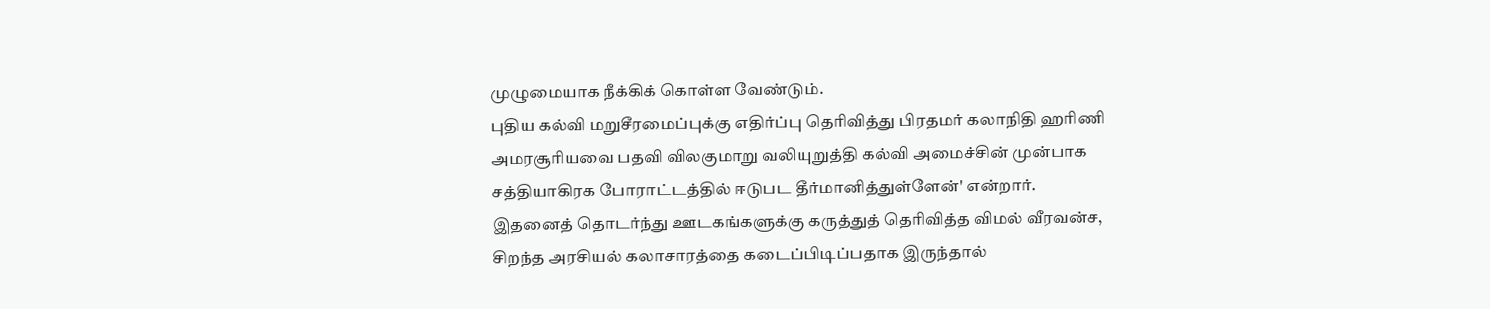முழுமையாக நீக்கிக் கொள்ள வேண்டும்.
புதிய கல்வி மறுசீரமைப்புக்கு எதிர்ப்பு தெரிவித்து பிரதமர் கலாநிதி ஹரிணி அமரசூரியவை பதவி விலகுமாறு வலியுறுத்தி கல்வி அமைச்சின் முன்பாக சத்தியாகிரக போராட்டத்தில் ஈடுபட தீர்மானித்துள்ளேன்' என்றார்.
இதனைத் தொடர்ந்து ஊடகங்களுக்கு கருத்துத் தெரிவித்த விமல் வீரவன்ச, சிறந்த அரசியல் கலாசாரத்தை கடைப்பிடிப்பதாக இருந்தால்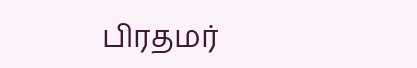பிரதமர்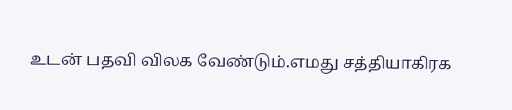உடன் பதவி விலக வேண்டும்.எமது சத்தியாகிரக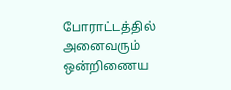போராட்டத்தில் அனைவரும் ஒன்றிணைய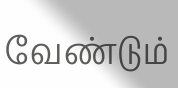வேண்டும்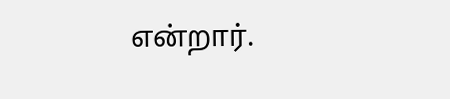என்றார்.